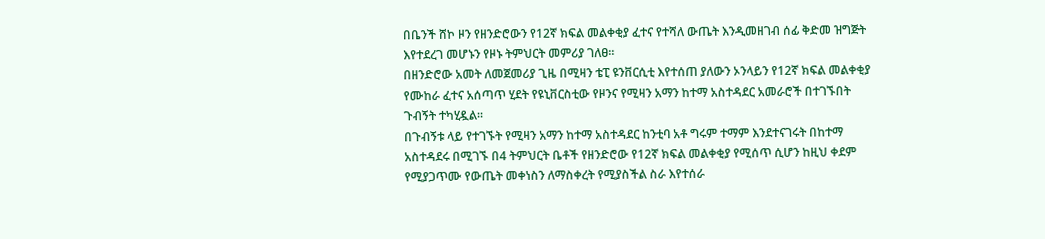በቤንች ሸኮ ዞን የዘንድሮውን የ12ኛ ክፍል መልቀቂያ ፈተና የተሻለ ውጤት እንዲመዘገብ ሰፊ ቅድመ ዝግጅት እየተደረገ መሆኑን የዞኑ ትምህርት መምሪያ ገለፀ።
በዘንድሮው አመት ለመጀመሪያ ጊዜ በሚዛን ቴፒ ዩንቨርሲቲ እየተሰጠ ያለውን ኦንላይን የ12ኛ ክፍል መልቀቂያ የሙከራ ፈተና አሰጣጥ ሂደት የዩኒቨርስቲው የዞንና የሚዛን አማን ከተማ አስተዳደር አመራሮች በተገኙበት ጉብኝት ተካሂዷል።
በጉብኝቱ ላይ የተገኙት የሚዛን አማን ከተማ አስተዳደር ከንቲባ አቶ ግሩም ተማም እንደተናገሩት በከተማ አስተዳደሩ በሚገኙ በ4 ትምህርት ቤቶች የዘንድሮው የ12ኛ ክፍል መልቀቂያ የሚሰጥ ሲሆን ከዚህ ቀደም የሚያጋጥሙ የውጤት መቀነስን ለማስቀረት የሚያስችል ስራ እየተሰራ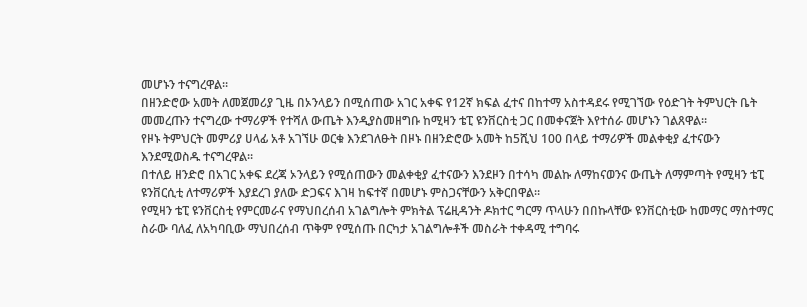መሆኑን ተናግረዋል።
በዘንድሮው አመት ለመጀመሪያ ጊዜ በኦንላይን በሚሰጠው አገር አቀፍ የ12ኛ ክፍል ፈተና በከተማ አስተዳደሩ የሚገኘው የዕድገት ትምህርት ቤት መመረጡን ተናግረው ተማሪዎች የተሻለ ውጤት እንዲያስመዘግቡ ከሚዛን ቴፒ ዩንቨርስቲ ጋር በመቀናጀት እየተሰራ መሆኑን ገልጸዋል።
የዞኑ ትምህርት መምሪያ ሀላፊ አቶ አገኘሁ ወርቁ እንደገለፁት በዞኑ በዘንድሮው አመት ከ5ሺህ 100 በላይ ተማሪዎች መልቀቂያ ፈተናውን እንደሚወስዱ ተናግረዋል።
በተለይ ዘንድሮ በአገር አቀፍ ደረጃ ኦንላይን የሚሰጠውን መልቀቂያ ፈተናውን እንደዞን በተሳካ መልኩ ለማከናወንና ውጤት ለማምጣት የሚዛን ቴፒ ዩንቨርሲቲ ለተማሪዎች እያደረገ ያለው ድጋፍና እገዛ ከፍተኛ በመሆኑ ምስጋናቸውን አቅርበዋል።
የሚዛን ቴፒ ዩንቨርስቲ የምርመራና የማህበረሰብ አገልግሎት ምክትል ፕሬዚዳንት ዶክተር ግርማ ጥላሁን በበኩላቸው ዩንቨርስቲው ከመማር ማስተማር ስራው ባለፈ ለአካባቢው ማህበረሰብ ጥቅም የሚሰጡ በርካታ አገልግሎቶች መስራት ተቀዳሚ ተግባሩ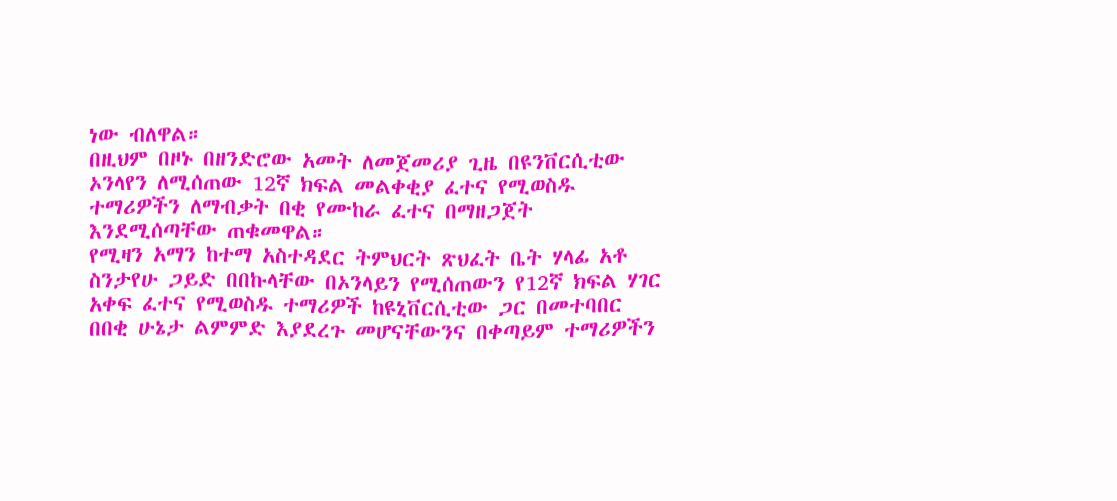ነው ብለዋል።
በዚህም በዞኑ በዘንድሮው አመት ለመጀመሪያ ጊዜ በዩንቨርሲቲው ኦንላየን ለሚሰጠው 12ኛ ክፍል መልቀቂያ ፈተና የሚወስዱ ተማሪዎችን ለማብቃት በቂ የሙከራ ፈተና በማዘጋጀት እንደሚሰጣቸው ጠቁመዋል።
የሚዛን አማን ከተማ አስተዳደር ትምህርት ጽህፈት ቤት ሃላፊ አቶ ስንታየሁ ጋይድ በበኩላቸው በኦንላይን የሚሰጠውን የ12ኛ ክፍል ሃገር አቀፍ ፈተና የሚወስዱ ተማሪዎች ከዩኒቨርሲቲው ጋር በመተባበር በበቂ ሁኔታ ልምምድ እያደረጉ መሆናቸውንና በቀጣይም ተማሪዎችን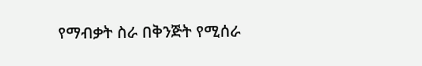የማብቃት ስራ በቅንጅት የሚሰራ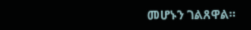መሆኑን ገልጸዋል።